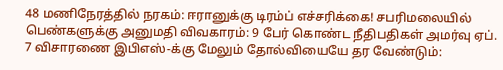48 மணிநேரத்தில் நரகம்: ஈரானுக்கு டிரம்ப் எச்சரிக்கை! சபரிமலையில் பெண்களுக்கு அனுமதி விவகாரம்: 9 பேர் கொண்ட நீதிபதிகள் அமர்வு ஏப். 7 விசாரணை இபிஎஸ்-க்கு மேலும் தோல்வியையே தர வேண்டும்: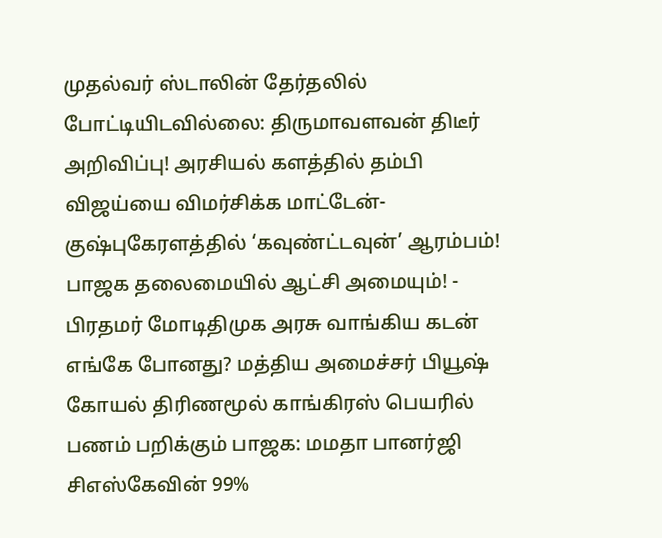முதல்வர் ஸ்டாலின் தேர்தலில் போட்டியிடவில்லை: திருமாவளவன் திடீர் அறிவிப்பு! அரசியல் களத்தில் தம்பி விஜய்யை விமர்சிக்க மாட்டேன்- குஷ்புகேரளத்தில் ‘கவுண்ட்டவுன்’ ஆரம்பம்! பாஜக தலைமையில் ஆட்சி அமையும்! - பிரதமர் மோடிதிமுக அரசு வாங்கிய கடன் எங்கே போனது? மத்திய அமைச்சர் பியூஷ் கோயல் திரிணமூல் காங்கிரஸ் பெயரில் பணம் பறிக்கும் பாஜக: மமதா பானர்ஜி சிஎஸ்கேவின் 99%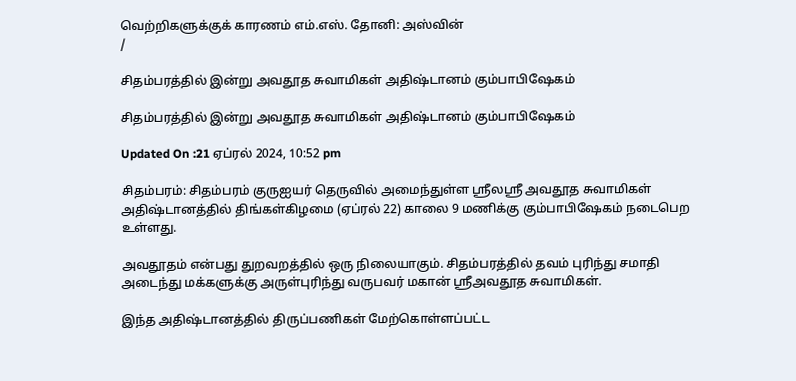வெற்றிகளுக்குக் காரணம் எம்.எஸ். தோனி: அஸ்வின்
/

சிதம்பரத்தில் இன்று அவதூத சுவாமிகள் அதிஷ்டானம் கும்பாபிஷேகம்

சிதம்பரத்தில் இன்று அவதூத சுவாமிகள் அதிஷ்டானம் கும்பாபிஷேகம்

Updated On :21 ஏப்ரல் 2024, 10:52 pm

சிதம்பரம்: சிதம்பரம் குருஐயர் தெருவில் அமைந்துள்ள ஸ்ரீலஸ்ரீ அவதூத சுவாமிகள் அதிஷ்டானத்தில் திங்கள்கிழமை (ஏப்ரல் 22) காலை 9 மணிக்கு கும்பாபிஷேகம் நடைபெற உள்ளது.

அவதூதம் என்பது துறவறத்தில் ஒரு நிலையாகும். சிதம்பரத்தில் தவம் புரிந்து சமாதி அடைந்து மக்களுக்கு அருள்புரிந்து வருபவர் மகான் ஸ்ரீஅவதூத சுவாமிகள்.

இந்த அதிஷ்டானத்தில் திருப்பணிகள் மேற்கொள்ளப்பட்ட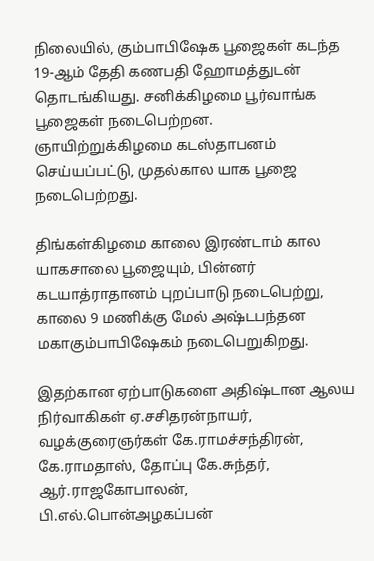நிலையில், கும்பாபிஷேக பூஜைகள் கடந்த 19-ஆம் தேதி கணபதி ஹோமத்துடன் தொடங்கியது. சனிக்கிழமை பூர்வாங்க பூஜைகள் நடைபெற்றன. ஞாயிற்றுக்கிழமை கடஸ்தாபனம் செய்யப்பட்டு, முதல்கால யாக பூஜை நடைபெற்றது.

திங்கள்கிழமை காலை இரண்டாம் கால யாகசாலை பூஜையும், பின்னர் கடயாத்ராதானம் புறப்பாடு நடைபெற்று, காலை 9 மணிக்கு மேல் அஷ்டபந்தன மகாகும்பாபிஷேகம் நடைபெறுகிறது.

இதற்கான ஏற்பாடுகளை அதிஷ்டான ஆலய நிர்வாகிகள் ஏ.சசிதரன்நாயர், வழக்குரைஞர்கள் கே.ராமச்சந்திரன், கே.ராமதாஸ், தோப்பு கே.சுந்தர், ஆர்.ராஜகோபாலன், பி.எல்.பொன்அழகப்பன்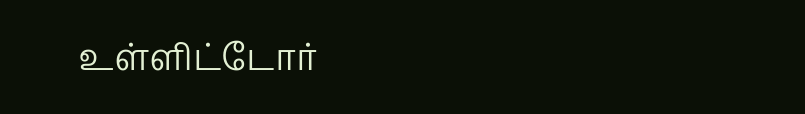உள்ளிட்டோர்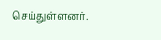செய்துள்ளனர்.